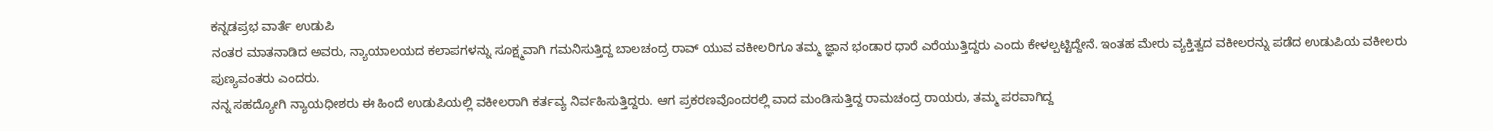ಕನ್ನಡಪ್ರಭ ವಾರ್ತೆ ಉಡುಪಿ
ನಂತರ ಮಾತನಾಡಿದ ಅವರು, ನ್ಯಾಯಾಲಯದ ಕಲಾಪಗಳನ್ನು ಸೂಕ್ಷ್ಮವಾಗಿ ಗಮನಿಸುತ್ತಿದ್ದ ಬಾಲಚಂದ್ರ ರಾವ್ ಯುವ ವಕೀಲರಿಗೂ ತಮ್ಮ ಜ್ಞಾನ ಭಂಡಾರ ಧಾರೆ ಎರೆಯುತ್ತಿದ್ದರು ಎಂದು ಕೇಳಲ್ಪಟ್ಟಿದ್ದೇನೆ. ಇಂತಹ ಮೇರು ವ್ಯಕ್ತಿತ್ವದ ವಕೀಲರನ್ನು ಪಡೆದ ಉಡುಪಿಯ ವಕೀಲರು ಪುಣ್ಯವಂತರು ಎಂದರು.
ನನ್ನ ಸಹದ್ಯೋಗಿ ನ್ಯಾಯಧೀಶರು ಈ ಹಿಂದೆ ಉಡುಪಿಯಲ್ಲಿ ವಕೀಲರಾಗಿ ಕರ್ತವ್ಯ ನಿರ್ವಹಿಸುತ್ತಿದ್ದರು. ಆಗ ಪ್ರಕರಣವೊಂದರಲ್ಲಿ ವಾದ ಮಂಡಿಸುತ್ತಿದ್ದ ರಾಮಚಂದ್ರ ರಾಯರು, ತಮ್ಮ ಪರವಾಗಿದ್ದ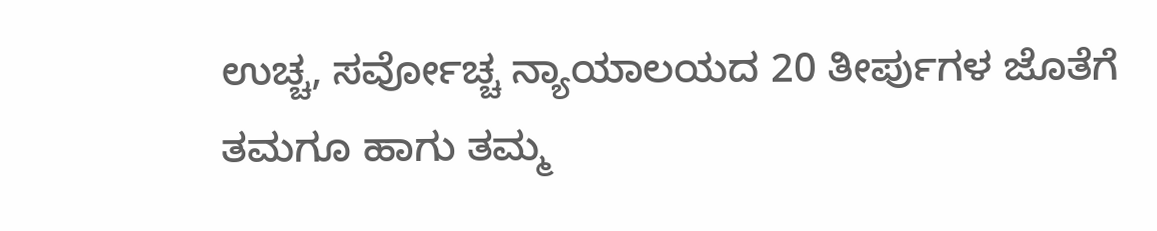ಉಚ್ಚ, ಸರ್ವೋಚ್ಚ ನ್ಯಾಯಾಲಯದ 20 ತೀರ್ಪುಗಳ ಜೊತೆಗೆ ತಮಗೂ ಹಾಗು ತಮ್ಮ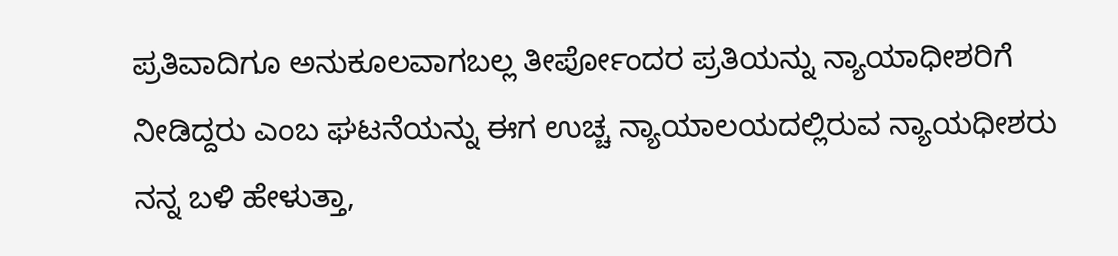ಪ್ರತಿವಾದಿಗೂ ಅನುಕೂಲವಾಗಬಲ್ಲ ತೀರ್ಪೋಂದರ ಪ್ರತಿಯನ್ನು ನ್ಯಾಯಾಧೀಶರಿಗೆ ನೀಡಿದ್ದರು ಎಂಬ ಘಟನೆಯನ್ನು ಈಗ ಉಚ್ಚ ನ್ಯಾಯಾಲಯದಲ್ಲಿರುವ ನ್ಯಾಯಧೀಶರು ನನ್ನ ಬಳಿ ಹೇಳುತ್ತಾ,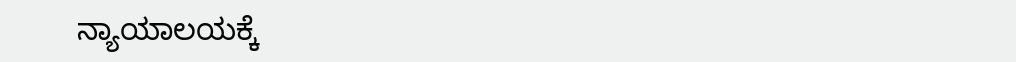ನ್ಯಾಯಾಲಯಕ್ಕೆ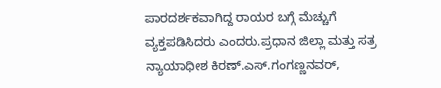ಪಾರದರ್ಶಕವಾಗಿದ್ದ ರಾಯರ ಬಗ್ಗೆ ಮೆಚ್ಚುಗೆ ವ್ಯಕ್ತಪಡಿಸಿದರು ಎಂದರು.ಪ್ರಧಾನ ಜಿಲ್ಲಾ ಮತ್ತು ಸತ್ರ ನ್ಯಾಯಾಧೀಶ ಕಿರಣ್.ಎಸ್.ಗಂಗಣ್ಣನವರ್,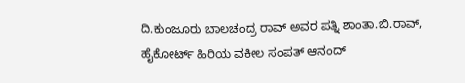ದಿ.ಕುಂಜೂರು ಬಾಲಚಂದ್ರ ರಾವ್ ಅವರ ಪತ್ನಿ ಶಾಂತಾ.ಬಿ.ರಾವ್, ಹೈಕೋರ್ಟ್ ಹಿರಿಯ ವಕೀಲ ಸಂಪತ್ ಆನಂದ್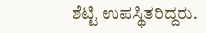ಶೆಟ್ಟಿ ಉಪಸ್ಥಿತರಿದ್ದರು.